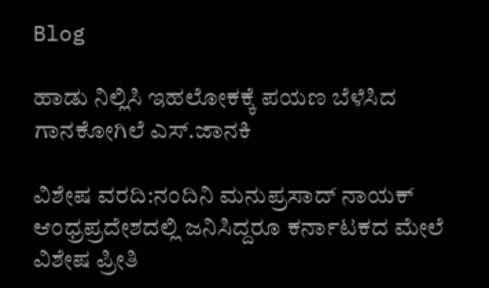Blog

ಹಾಡು ನಿಲ್ಲಿಸಿ ಇಹಲೋಕಕ್ಕೆ ಪಯಣ ಬೆಳೆಸಿದ ಗಾನಕೋಗಿಲೆ ಎಸ್.ಜಾನಕಿ

ವಿಶೇಷ ವರದಿ:ನಂದಿನಿ ಮನುಪ್ರಸಾದ್ ನಾಯಕ್ ಆಂಧ್ರಪ್ರದೇಶದಲ್ಲಿ ಜನಿಸಿದ್ದರೂ ಕರ್ನಾಟಕದ ಮೇಲೆ ವಿಶೇಷ ಪ್ರೀತಿ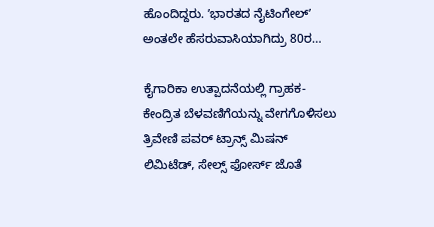ಹೊಂದಿದ್ದರು. ʼಭಾರತದ ನೈಟಿಂಗೇಲ್‌ʼ ಅಂತಲೇ ಹೆಸರುವಾಸಿಯಾಗಿದ್ರು 80ರ…

ಕೈಗಾರಿಕಾ ಉತ್ಪಾದನೆಯಲ್ಲಿ ಗ್ರಾಹಕ-ಕೇಂದ್ರಿತ ಬೆಳವಣಿಗೆಯನ್ನು ವೇಗಗೊಳಿಸಲು ತ್ರಿವೇಣಿ ಪವರ್‌ ಟ್ರಾನ್ಸ್‌ ಮಿಷನ್‌ ಲಿಮಿಟೆಡ್‌, ಸೇಲ್ಸ್‌ ಫೋರ್ಸ್‌ ಜೊತೆ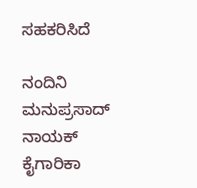ಸಹಕರಿಸಿದೆ

ನಂದಿನಿ ಮನುಪ್ರಸಾದ್ ನಾಯಕ್   ಕೈಗಾರಿಕಾ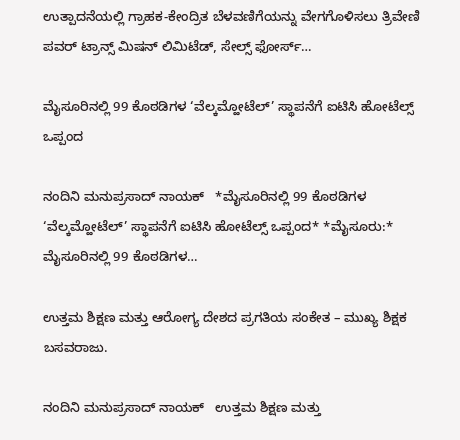ಉತ್ಪಾದನೆಯಲ್ಲಿ ಗ್ರಾಹಕ-ಕೇಂದ್ರಿತ ಬೆಳವಣಿಗೆಯನ್ನು ವೇಗಗೊಳಿಸಲು ತ್ರಿವೇಣಿ ಪವರ್‌ ಟ್ರಾನ್ಸ್‌ ಮಿಷನ್‌ ಲಿಮಿಟೆಡ್‌, ಸೇಲ್ಸ್‌ ಫೋರ್ಸ್‌…

ಮೈಸೂರಿನಲ್ಲಿ 99 ಕೊಠಡಿಗಳ ‘ವೆಲ್ಕಮ್ಹೋಟೆಲ್’ ಸ್ಥಾಪನೆಗೆ ಐಟಿಸಿ ಹೋಟೆಲ್ಸ್ ಒಪ್ಪಂದ

ನಂದಿನಿ ಮನುಪ್ರಸಾದ್ ನಾಯಕ್   *ಮೈಸೂರಿನಲ್ಲಿ 99 ಕೊಠಡಿಗಳ ‘ವೆಲ್ಕಮ್ಹೋಟೆಲ್’ ಸ್ಥಾಪನೆಗೆ ಐಟಿಸಿ ಹೋಟೆಲ್ಸ್ ಒಪ್ಪಂದ* *ಮೈಸೂರು:* ಮೈಸೂರಿನಲ್ಲಿ 99 ಕೊಠಡಿಗಳ…

ಉತ್ತಮ ಶಿಕ್ಷಣ ಮತ್ತು ಆರೋಗ್ಯ ದೇಶದ ಪ್ರಗತಿಯ ಸಂಕೇತ – ಮುಖ್ಯ ಶಿಕ್ಷಕ ಬಸವರಾಜು.

ನಂದಿನಿ ಮನುಪ್ರಸಾದ್ ನಾಯಕ್   ಉತ್ತಮ ಶಿಕ್ಷಣ ಮತ್ತು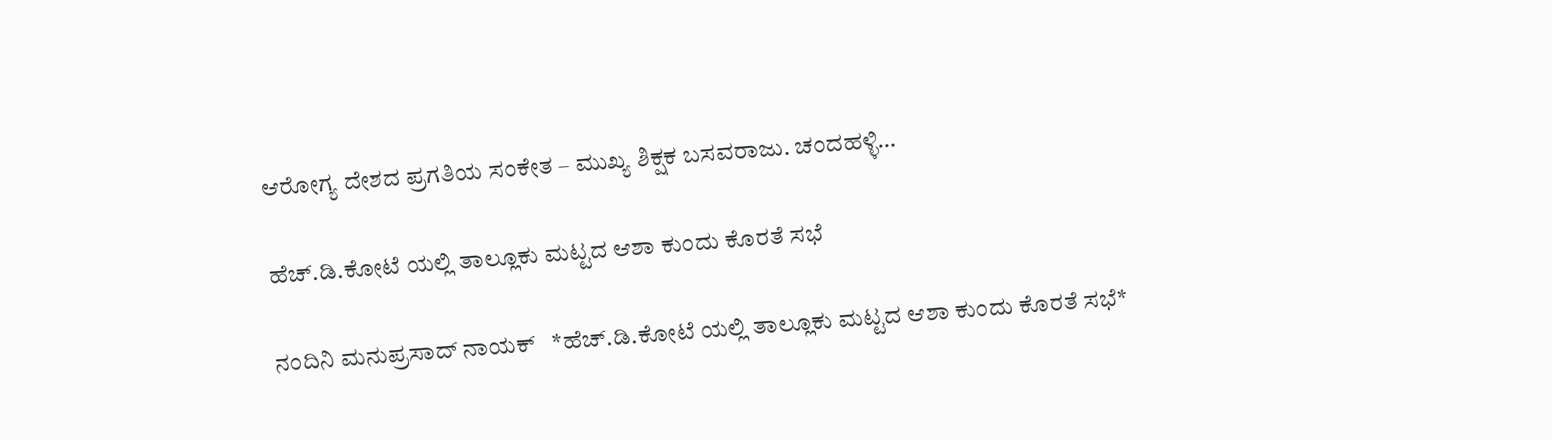ಆರೋಗ್ಯ ದೇಶದ ಪ್ರಗತಿಯ ಸಂಕೇತ – ಮುಖ್ಯ ಶಿಕ್ಷಕ ಬಸವರಾಜು. ಚಂದಹಳ್ಳಿ…

ಹೆಚ್.ಡಿ.ಕೋಟೆ ಯಲ್ಲಿ ತಾಲ್ಲೂಕು ಮಟ್ಟದ ಆಶಾ ಕುಂದು ಕೊರತೆ ಸಭೆ

ನಂದಿನಿ ಮನುಪ್ರಸಾದ್ ನಾಯಕ್   *ಹೆಚ್.ಡಿ.ಕೋಟೆ ಯಲ್ಲಿ ತಾಲ್ಲೂಕು ಮಟ್ಟದ ಆಶಾ ಕುಂದು ಕೊರತೆ ಸಭೆ*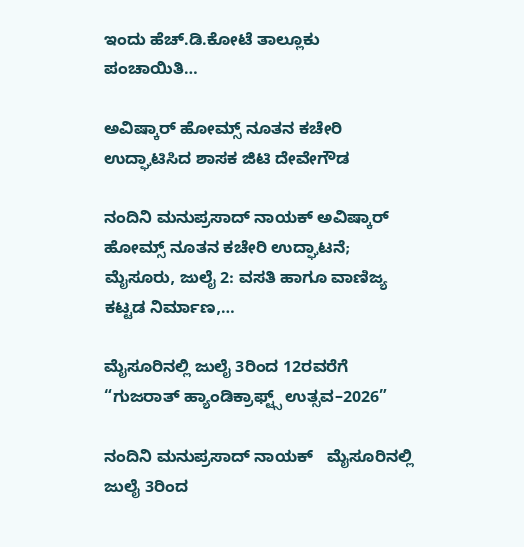ಇಂದು ಹೆಚ್.ಡಿ.ಕೋಟೆ ತಾಲ್ಲೂಕು ಪಂಚಾಯಿತಿ…

ಅವಿಷ್ಕಾರ್ ಹೋಮ್ಸ್ ನೂತನ ಕಚೇರಿ ಉದ್ಘಾಟಿಸಿದ ಶಾಸಕ ಜಿಟಿ ದೇವೇಗೌಡ

ನಂದಿನಿ ಮನುಪ್ರಸಾದ್ ನಾಯಕ್ ಅವಿಷ್ಕಾರ್ ಹೋಮ್ಸ್ ನೂತನ ಕಚೇರಿ ಉದ್ಘಾಟನೆ; ಮೈಸೂರು, ಜುಲೈ 2: ವಸತಿ ಹಾಗೂ ವಾಣಿಜ್ಯ ಕಟ್ಟಡ ನಿರ್ಮಾಣ,…

ಮೈಸೂರಿನಲ್ಲಿ ಜುಲೈ 3ರಿಂದ 12ರವರೆಗೆ “ಗುಜರಾತ್ ಹ್ಯಾಂಡಿಕ್ರಾಫ್ಟ್ಸ್ ಉತ್ಸವ–2026”

ನಂದಿನಿ ಮನುಪ್ರಸಾದ್ ನಾಯಕ್   ಮೈಸೂರಿನಲ್ಲಿ ಜುಲೈ 3ರಿಂದ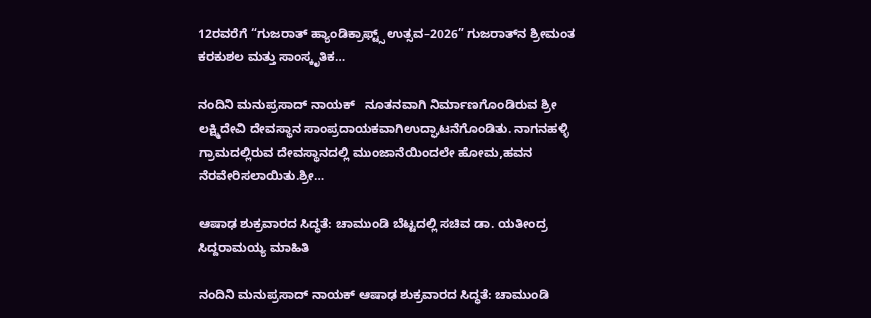12ರವರೆಗೆ “ಗುಜರಾತ್ ಹ್ಯಾಂಡಿಕ್ರಾಫ್ಟ್ಸ್ ಉತ್ಸವ–2026” ಗುಜರಾತ್‌ನ ಶ್ರೀಮಂತ ಕರಕುಶಲ ಮತ್ತು ಸಾಂಸ್ಕೃತಿಕ…

ನಂದಿನಿ ಮನುಪ್ರಸಾದ್ ನಾಯಕ್   ನೂತನವಾಗಿ ನಿರ್ಮಾಣಗೊಂಡಿರುವ ಶ್ರೀ ಲಕ್ಷ್ಮಿದೇವಿ ದೇವಸ್ಥಾನ ಸಾಂಪ್ರದಾಯಕವಾಗಿಉದ್ಘಾಟನೆಗೊಂಡಿತು. ನಾಗನಹಳ್ಳಿ ಗ್ರಾಮದಲ್ಲಿರುವ ದೇವಸ್ಥಾನದಲ್ಲಿ ಮುಂಜಾನೆಯಿಂದಲೇ ಹೋಮ,ಹವನ ನೆರವೇರಿಸಲಾಯಿತು.ಶ್ರೀ…

ಆಷಾಢ ಶುಕ್ರವಾರದ ಸಿದ್ಧತೆ: ಚಾಮುಂಡಿ ಬೆಟ್ಟದಲ್ಲಿ ಸಚಿವ ಡಾ. ಯತೀಂದ್ರ ಸಿದ್ದರಾಮಯ್ಯ ಮಾಹಿತಿ

ನಂದಿನಿ ಮನುಪ್ರಸಾದ್ ನಾಯಕ್ ಆಷಾಢ ಶುಕ್ರವಾರದ ಸಿದ್ಧತೆ: ಚಾಮುಂಡಿ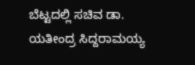ಬೆಟ್ಟದಲ್ಲಿ ಸಚಿವ ಡಾ. ಯತೀಂದ್ರ ಸಿದ್ದರಾಮಯ್ಯ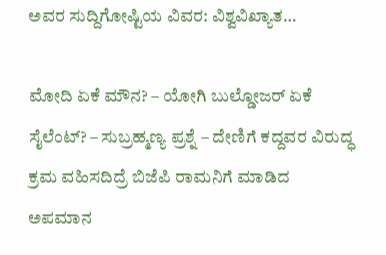ಅವರ ಸುದ್ದಿಗೋಷ್ಟಿಯ ವಿವರ: ವಿಶ್ವವಿಖ್ಯಾತ…

ಮೋದಿ ಏಕೆ ಮೌನ? – ಯೋಗಿ ಬುಲ್ಡೋಜರ್ ಏಕೆ ಸೈಲೆಂಟ್? – ಸುಬ್ರಹ್ಮಣ್ಯ ಪ್ರಶ್ನೆ – ದೇಣಿಗೆ ಕದ್ದವರ ವಿರುದ್ಧ ಕ್ರಮ ವಹಿಸದಿದ್ರೆ ಬಿಜೆಪಿ ರಾಮನಿಗೆ ಮಾಡಿದ ಅಪಮಾನ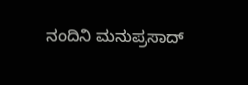ನಂದಿನಿ ಮನುಪ್ರಸಾದ್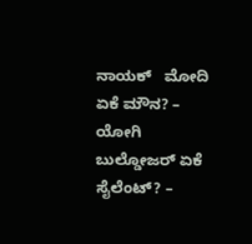ನಾಯಕ್   ಮೋದಿ ಏಕೆ ಮೌನ? – ಯೋಗಿ ಬುಲ್ಡೋಜರ್ ಏಕೆ ಸೈಲೆಂಟ್? –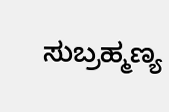ಸುಬ್ರಹ್ಮಣ್ಯ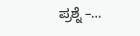ಪ್ರಶ್ನೆ –…